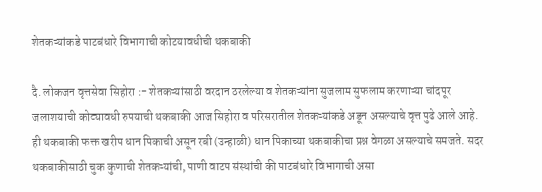शेतकऱ्यांकडे पाटबंधारे विभागाची कोटयावधीची थकबाकी

दै. लोकजन वृत्तसेवा सिहोरा :- शेतकऱ्यांसाठी वरदान ठरलेल्या व शेतकऱ्यांना सुजलाम सुफलाम करणाऱ्या चांदपूर जलाशयाची कोट्यावधी रुपयाची थकबाकी आज सिहोरा व परिसरातील शेतकऱ्यांकडे अडून असल्याचे वृत्त पुढे आले आहे. ही थकबाकी फक्त खरीप धान पिकाची असून रबी (उन्हाळी) धान पिकाच्या थकबाकीचा प्रश्न वेगळा असल्याचे समजते. सदर थकबाकीसाठी चुक कुणाची शेतकऱ्यांची, पाणी वाटप संस्थांची की पाटबंधारे विभागाची असा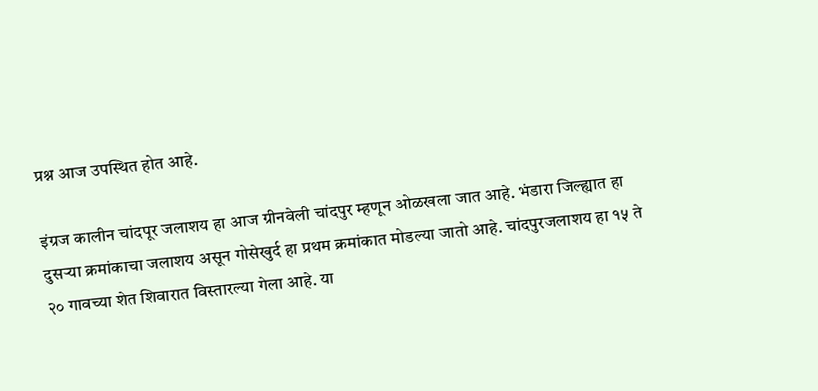प्रश्न आज उपस्थित होत आहे.

इंग्रज कालीन चांदपूर जलाशय हा आज ग्रीनवेली चांदपुर म्हणून ओळखला जात आहे. भंडारा जिल्ह्यात हा दुसऱ्या क्रमांकाचा जलाशय असून गोसेखुर्द हा प्रथम क्रमांकात मोडल्या जातो आहे. चांदपुरजलाशय हा १५ ते २० गावच्या शेत शिवारात विस्तारल्या गेला आहे. या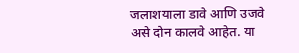जलाशयाला डावे आणि उजवे असे दोन कालवे आहेत. या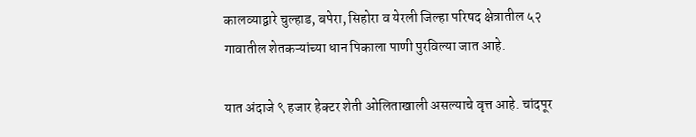कालव्याद्वारे चुल्हाड, बपेरा, सिहोरा व येरली जिल्हा परिषद क्षेत्रातील ५२ गावातील शेतकऱ्यांच्या धान पिकाला पाणी पुरविल्या जात आहे.

यात अंदाजे ९ हजार हेक्टर शेती ओलिताखाली असल्याचे वृत्त आहे. चांदपूर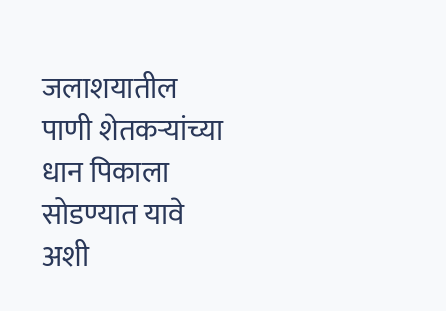जलाशयातील पाणी शेतकऱ्यांच्या धान पिकाला सोडण्यात यावे अशी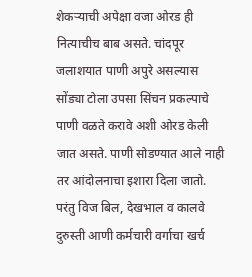शेकऱ्याची अपेक्षा वजा ओरड ही नित्याचीच बाब असते. चांदपूर जलाशयात पाणी अपुरे असल्यास सोंड्या टोला उपसा सिंचन प्रकल्पाचे पाणी वळते करावे अशी ओरड केली जात असते. पाणी सोडण्यात आले नाही तर आंदोलनाचा इशारा दिला जातो. परंतु विज बिल, देखभाल व कालवे दुरुस्ती आणी कर्मचारी वर्गाचा खर्च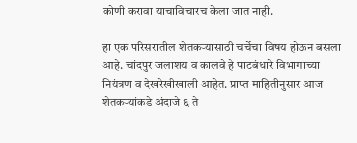कोणी करावा याचाविचारच केला जात नाही.

हा एक परिसरातील शेतकऱ्यासाठी चर्चेचा विषय होऊन बसला आहे. चांदपुर जलाशय व कालवे हे पाटबंधारे विभागाच्या नियंत्रण व देखरेखीखाली आहेत. प्राप्त माहितीनुसार आज शेतकऱ्यांकडे अंदाजे ६ ते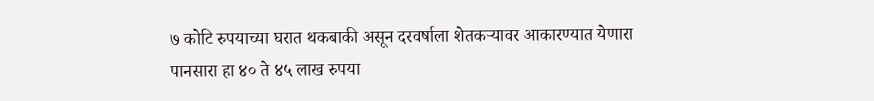७ कोटि रुपयाच्या घरात थकबाकी असून दरवर्षाला शेतकऱ्यावर आकारण्यात येणारा पानसारा हा ४० ते ४५ लाख रुपया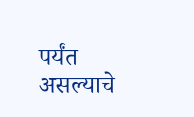पर्यंत असल्याचे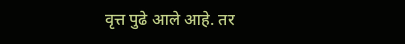वृत्त पुढे आले आहे. तर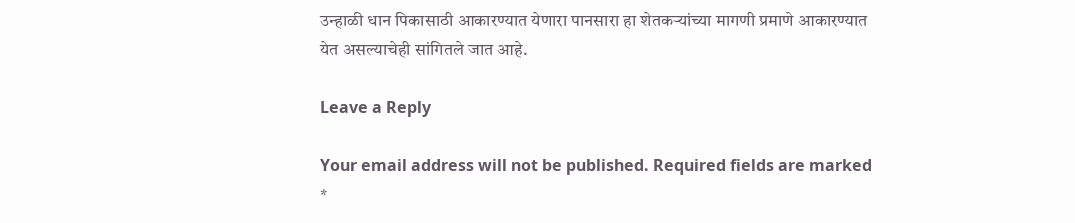उन्हाळी धान पिकासाठी आकारण्यात येणारा पानसारा हा शेतकऱ्यांच्या मागणी प्रमाणे आकारण्यात येत असल्याचेही सांगितले जात आहे.

Leave a Reply

Your email address will not be published. Required fields are marked *